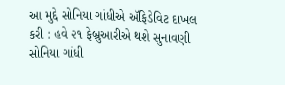આ મુદ્દે સોનિયા ગાંધીએ ઍફિડેવિટ દાખલ કરી : હવે ૨૧ ફેબ્રુઆરીએ થશે સુનાવણી
સોનિયા ગાંધી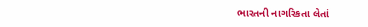ભારતની નાગરિકતા લેતાં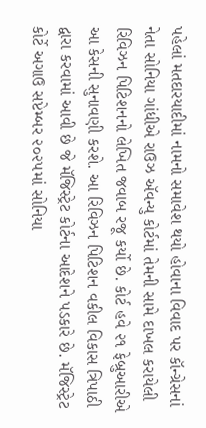પહેલાં મતદારયાદીમાં નામનો સમાવેશ થયો હોવાના વિવાદ પર કૉન્ગ્રેસનાં નેતા સોનિયા ગાંધીએ રાઉઝ ઍવન્યુ કોર્ટમાં તેમની સામે દાખલ કરાયેલી રિવિઝન પિટિશનનો લેખિત જવાબ રજૂ કર્યો છે. કોર્ટ હવે ૨૧ ફેબ્રુઆરીએ આ કેસની સુનાવણી કરશે. આ રિવિઝન પિટિશન વકીલ વિકાસ ત્રિપાઠી દ્વારા કરવામાં આવી છે જે મૅજિસ્ટ્રેટ કોર્ટના આદેશને પડકારે છે. મૅજિસ્ટ્રેટ કોર્ટે અગાઉ સપ્ટેમ્બર ૨૦૨૫માં સોનિયા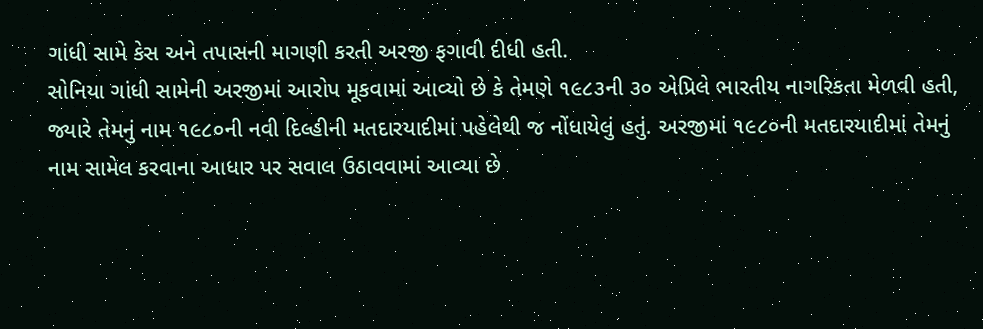ગાંધી સામે કેસ અને તપાસની માગણી કરતી અરજી ફગાવી દીધી હતી.
સોનિયા ગાંધી સામેની અરજીમાં આરોપ મૂકવામાં આવ્યો છે કે તેમણે ૧૯૮૩ની ૩૦ એપ્રિલે ભારતીય નાગરિકતા મેળવી હતી, જ્યારે તેમનું નામ ૧૯૮૦ની નવી દિલ્હીની મતદારયાદીમાં પહેલેથી જ નોંધાયેલું હતું. અરજીમાં ૧૯૮૦ની મતદારયાદીમાં તેમનું નામ સામેલ કરવાના આધાર પર સવાલ ઉઠાવવામાં આવ્યા છે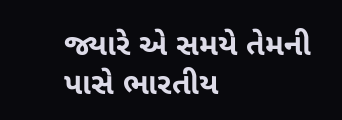જ્યારે એ સમયે તેમની પાસે ભારતીય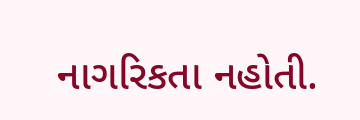નાગરિકતા નહોતી.